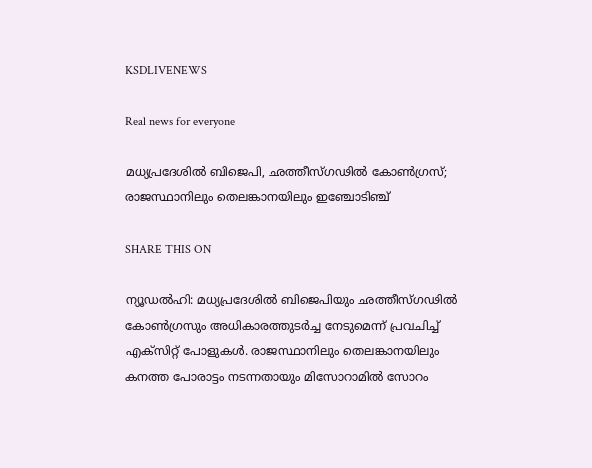KSDLIVENEWS

Real news for everyone

മധ്യപ്രദേശില്‍ ബിജെപി, ഛത്തീസ്ഗഢില്‍ കോണ്‍ഗ്രസ്; രാജസ്ഥാനിലും തെലങ്കാനയിലും ഇഞ്ചോടിഞ്ച്‌

SHARE THIS ON

ന്യൂഡല്‍ഹി: മധ്യപ്രദേശില്‍ ബിജെപിയും ഛത്തീസ്ഗഢില്‍ കോണ്‍ഗ്രസും അധികാരത്തുടര്‍ച്ച നേടുമെന്ന് പ്രവചിച്ച് എക്‌സിറ്റ് പോളുകള്‍. രാജസ്ഥാനിലും തെലങ്കാനയിലും കനത്ത പോരാട്ടം നടന്നതായും മിസോറാമില്‍ സോറം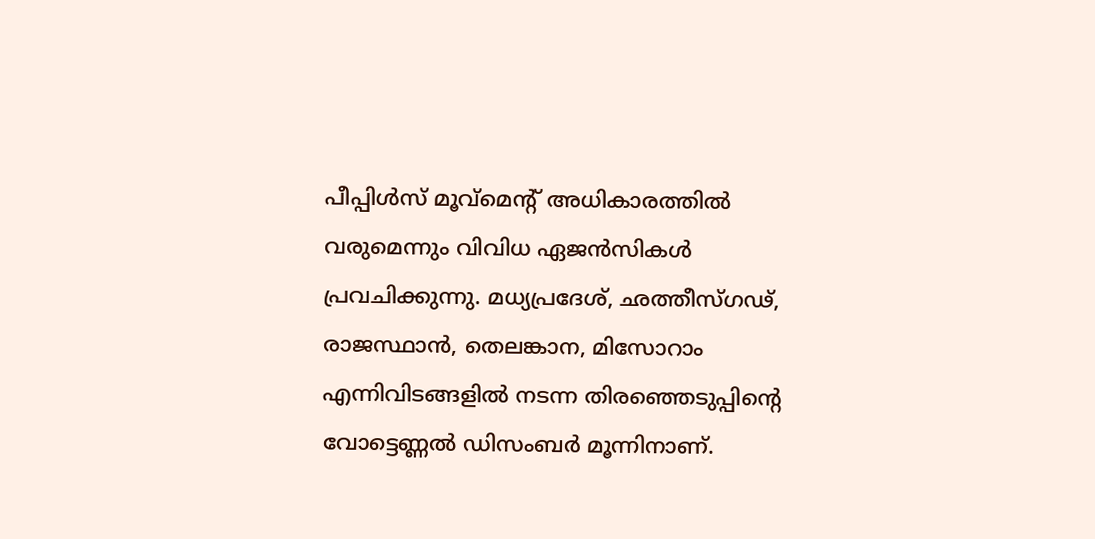പീപ്പിള്‍സ് മൂവ്‌മെന്റ് അധികാരത്തില്‍ വരുമെന്നും വിവിധ ഏജന്‍സികള്‍ പ്രവചിക്കുന്നു. മധ്യപ്രദേശ്, ഛത്തീസ്ഗഢ്, രാജസ്ഥാന്‍, തെലങ്കാന, മിസോറാം എന്നിവിടങ്ങളില്‍ നടന്ന തിരഞ്ഞെടുപ്പിന്റെ വോട്ടെണ്ണല്‍ ഡിസംബര്‍ മൂന്നിനാണ്.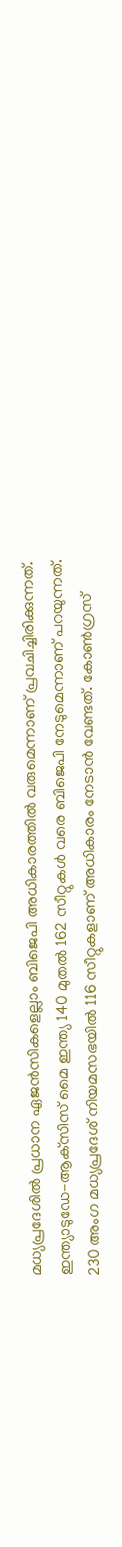മധ്യപ്രദേശില്‍ പ്രധാന ഏജന്‍സികളെല്ലാം ബിജെപി അധികാരത്തില്‍ വരുമെന്നാണ് പ്രവചിച്ചിരിക്കുന്നത്. ഇന്ത്യാടുഡേ-ആക്‌സിസ് മൈ ഇന്ത്യ 140 മുതല്‍ 162 സീറ്റുകള്‍ വരെ ബിജെപി നേടുമെന്നാണ് പറയുന്നത്. 230 അംഗ മധ്യപ്രദേശ് നിയമസഭയില്‍ 116 സീറ്റുകളാണ് അധികാരം നേടാന്‍ വേണ്ടത്. കോണ്‍ഗ്രസ്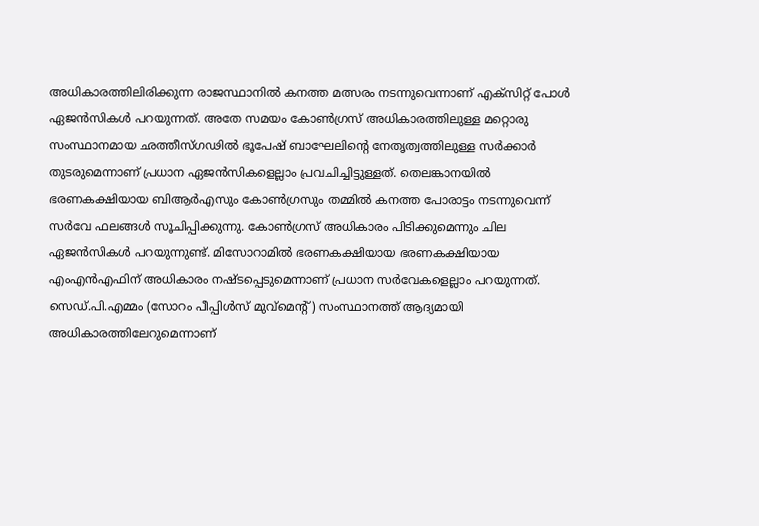അധികാരത്തിലിരിക്കുന്ന രാജസ്ഥാനില്‍ കനത്ത മത്സരം നടന്നുവെന്നാണ് എക്‌സിറ്റ് പോള്‍ ഏജന്‍സികള്‍ പറയുന്നത്. അതേ സമയം കോണ്‍ഗ്രസ് അധികാരത്തിലുള്ള മറ്റൊരു സംസ്ഥാനമായ ഛത്തീസ്ഗഢില്‍ ഭൂപേഷ് ബാഘേലിന്റെ നേതൃത്വത്തിലുള്ള സര്‍ക്കാര്‍ തുടരുമെന്നാണ് പ്രധാന ഏജന്‍സികളെല്ലാം പ്രവചിച്ചിട്ടുള്ളത്. തെലങ്കാനയില്‍ ഭരണകക്ഷിയായ ബിആര്‍എസും കോണ്‍ഗ്രസും തമ്മില്‍ കനത്ത പോരാട്ടം നടന്നുവെന്ന് സര്‍വേ ഫലങ്ങള്‍ സൂചിപ്പിക്കുന്നു. കോണ്‍ഗ്രസ് അധികാരം പിടിക്കുമെന്നും ചില ഏജന്‍സികള്‍ പറയുന്നുണ്ട്. മിസോറാമില്‍ ഭരണകക്ഷിയായ ഭരണകക്ഷിയായ എംഎന്‍എഫിന് അധികാരം നഷ്ടപ്പെടുമെന്നാണ് പ്രധാന സര്‍വേകളെല്ലാം പറയുന്നത്. സെഡ്.പി.എമ്മം (സോറം പീപ്പിള്‍സ് മുവ്മെന്റ്) സംസ്ഥാനത്ത് ആദ്യമായി അധികാരത്തിലേറുമെന്നാണ്‌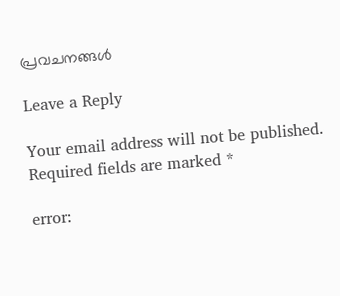പ്രവചനങ്ങള്‍

Leave a Reply

Your email address will not be published. Required fields are marked *

error: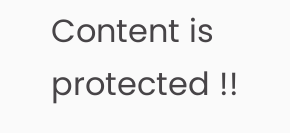Content is protected !!